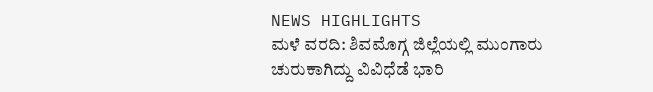NEWS HIGHLIGHTS
ಮಳೆ ವರದಿ: ಶಿವಮೊಗ್ಗ ಜಿಲ್ಲೆಯಲ್ಲಿ ಮುಂಗಾರು ಚುರುಕಾಗಿದ್ದು ವಿವಿಧೆಡೆ ಭಾರಿ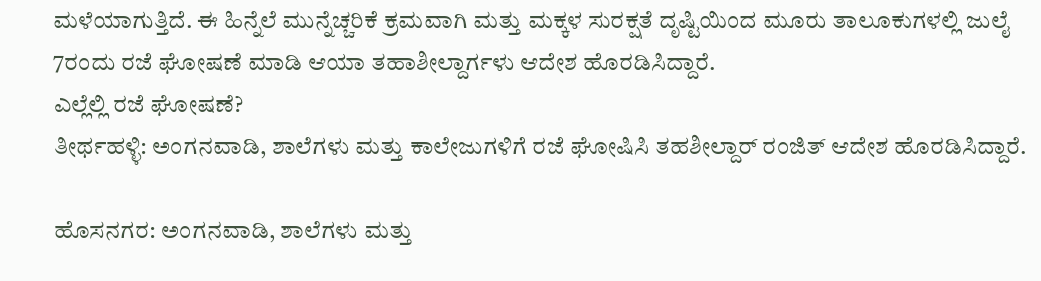ಮಳೆಯಾಗುತ್ತಿದೆ. ಈ ಹಿನ್ನೆಲೆ ಮುನ್ನೆಚ್ಚರಿಕೆ ಕ್ರಮವಾಗಿ ಮತ್ತು ಮಕ್ಕಳ ಸುರಕ್ಷತೆ ದೃಷ್ಟಿಯಿಂದ ಮೂರು ತಾಲೂಕುಗಳಲ್ಲಿ ಜುಲೈ 7ರಂದು ರಜೆ ಘೋಷಣೆ ಮಾಡಿ ಆಯಾ ತಹಾಶೀಲ್ದಾರ್ಗಳು ಆದೇಶ ಹೊರಡಿಸಿದ್ದಾರೆ.
ಎಲ್ಲೆಲ್ಲಿ ರಜೆ ಘೋಷಣೆ?
ತೀರ್ಥಹಳ್ಳಿ: ಅಂಗನವಾಡಿ, ಶಾಲೆಗಳು ಮತ್ತು ಕಾಲೇಜುಗಳಿಗೆ ರಜೆ ಘೋಷಿಸಿ ತಹಶೀಲ್ದಾರ್ ರಂಜಿತ್ ಆದೇಶ ಹೊರಡಿಸಿದ್ದಾರೆ.

ಹೊಸನಗರ: ಅಂಗನವಾಡಿ, ಶಾಲೆಗಳು ಮತ್ತು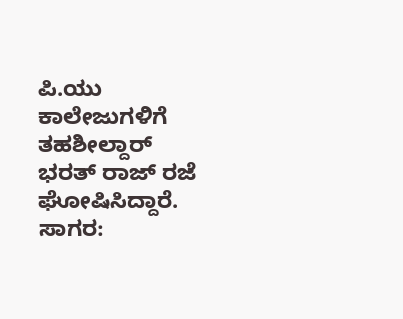ಪಿ.ಯು ಕಾಲೇಜುಗಳಿಗೆ ತಹಶೀಲ್ದಾರ್ ಭರತ್ ರಾಜ್ ರಜೆ ಘೋಷಿಸಿದ್ದಾರೆ.
ಸಾಗರ: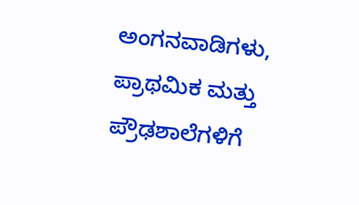ಅಂಗನವಾಡಿಗಳು, ಪ್ರಾಥಮಿಕ ಮತ್ತು ಪ್ರೌಢಶಾಲೆಗಳಿಗೆ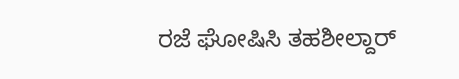ರಜೆ ಘೋಷಿಸಿ ತಹಶೀಲ್ದಾರ್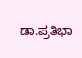ಡಾ.ಪ್ರತಿಭಾ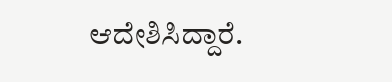ಆದೇಶಿಸಿದ್ದಾರೆ.